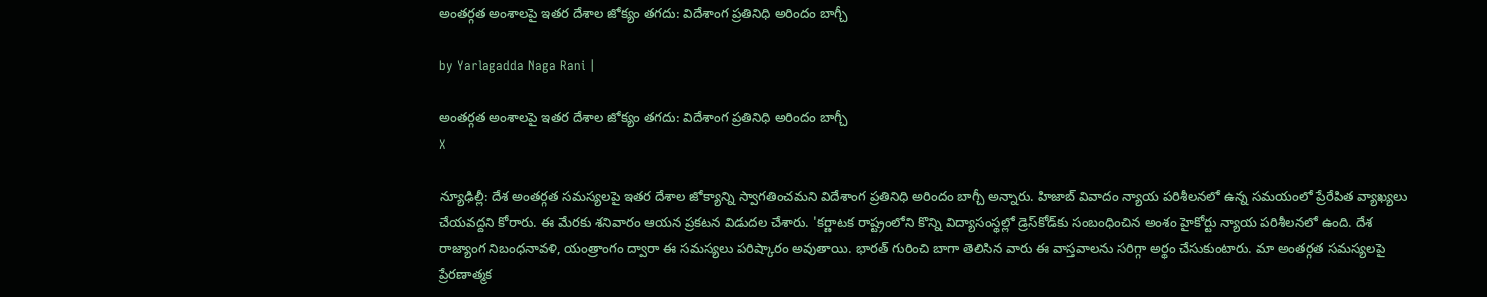అంతర్గత అంశాలపై ఇతర దేశాల జోక్యం తగదు: విదేశాంగ ప్రతినిధి అరిందం బాగ్చీ

by Yarlagadda Naga Rani |

అంతర్గత అంశాలపై ఇతర దేశాల జోక్యం తగదు: విదేశాంగ ప్రతినిధి అరిందం బాగ్చీ
X

న్యూఢిల్లీ: దేశ అంతర్గత సమస్యలపై ఇతర దేశాల జోక్యాన్ని స్వాగతించమని విదేశాంగ ప్రతినిధి అరిందం బాగ్చీ అన్నారు. హిజాబ్ వివాదం న్యాయ పరిశీలనలో ఉన్న సమయంలో ప్రేరేపిత వ్యాఖ్యలు చేయవద్దని కోరారు. ఈ మేరకు శనివారం ఆయన ప్రకటన విడుదల చేశారు. 'కర్ణాటక రాష్ట్రంలోని కొన్ని విద్యాసంస్థల్లో డ్రెస్‌కోడ్‌కు సంబంధించిన అంశం హైకోర్టు న్యాయ పరిశీలనలో ఉంది. దేశ రాజ్యాంగ నిబంధనావళి, యంత్రాంగం ద్వారా ఈ సమస్యలు పరిష్కారం అవుతాయి. భారత్ గురించి బాగా తెలిసిన వారు ఈ వాస్తవాలను సరిగ్గా అర్థం చేసుకుంటారు. మా అంతర్గత సమస్యలపై ప్రేరణాత్మక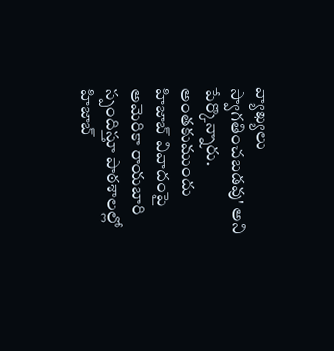వ్యాఖ్యలు స్వాగతించబడవు' అని పేర్కొన్నారు. అంతకుముందు హిజాబ్ వివాదంపై అమెరికా రాయబారి స్పందిస్తూ పాఠశాలల్లో హిజాబ్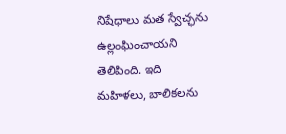నిషేధాలు మత స్వేచ్ఛను ఉల్లంఘించాయని తెలిపింది. ఇది మహిళలు, బాలికలను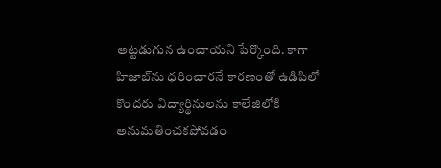అట్టడుగున ఉంచాయని పేర్కొంది. కాగా హిజాబ్‌ను ధరించారనే కారణంతో ఉడిపిలో కొందరు విద్యార్థినులను కాలేజిలోకి అనుమతించకపోవడం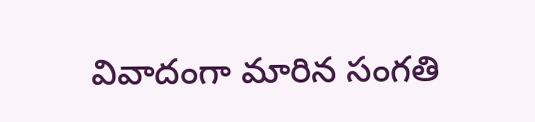వివాదంగా మారిన సంగతి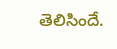తెలిసిందే.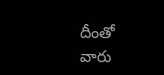దీంతో వారు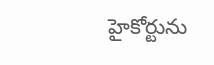హైకోర్టును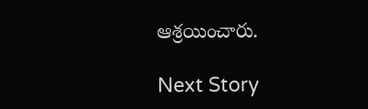ఆశ్రయించారు.

Next Story